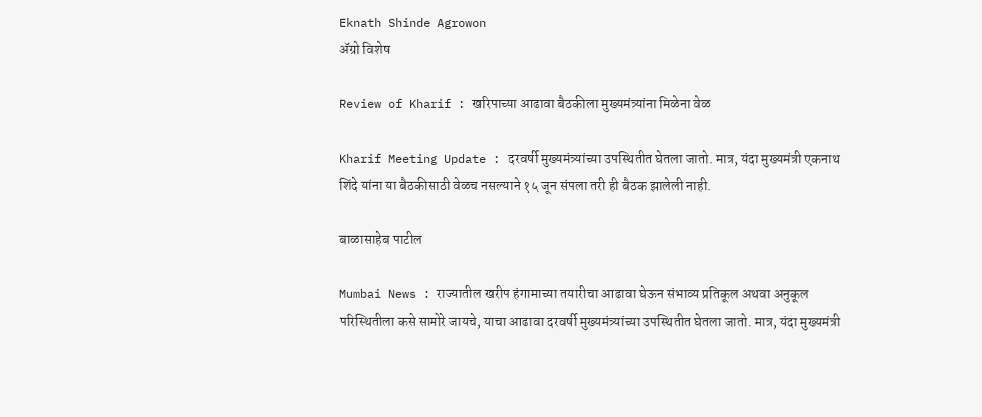Eknath Shinde Agrowon
ॲग्रो विशेष

Review of Kharif : खरिपाच्या आढावा बैठकीला मुख्यमंत्र्यांना मिळेना वेळ

Kharif Meeting Update : दरवर्षी मुख्यमंत्र्यांच्या उपस्थितीत घेतला जातो. मात्र, यंदा मुख्यमंत्री एकनाथ शिंदे यांना या बैठकीसाठी वेळच नसल्याने १५ जून संपला तरी ही बैठक झालेली नाही.

बाळासाहेब पाटील

Mumbai News : राज्यातील खरीप हंगामाच्या तयारीचा आढावा घेऊन संभाव्य प्रतिकूल अथवा अनुकूल परिस्थितीला कसे सामोरे जायचे, याचा आढावा दरवर्षी मुख्यमंत्र्यांच्या उपस्थितीत घेतला जातो. मात्र, यंदा मुख्यमंत्री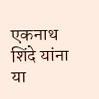एकनाथ शिंदे यांना या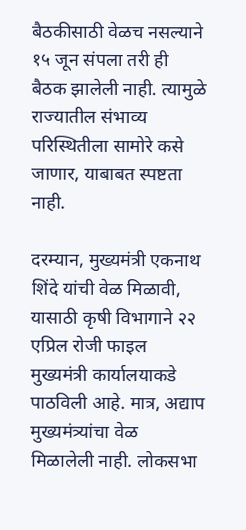बैठकीसाठी वेळच नसल्याने १५ जून संपला तरी ही बैठक झालेली नाही. त्यामुळे राज्यातील संभाव्य परिस्थितीला सामोरे कसे जाणार, याबाबत स्पष्टता नाही.

दरम्यान, मुख्यमंत्री एकनाथ शिंदे यांची वेळ मिळावी, यासाठी कृषी विभागाने २२ एप्रिल रोजी फाइल मुख्यमंत्री कार्यालयाकडे पाठविली आहे. मात्र, अद्याप मुख्यमंत्र्यांचा वेळ मिळालेली नाही. लोकसभा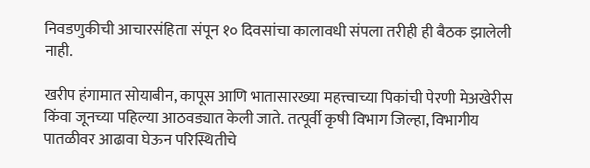निवडणुकीची आचारसंहिता संपून १० दिवसांचा कालावधी संपला तरीही ही बैठक झालेली नाही.

खरीप हंगामात सोयाबीन, कापूस आणि भातासारख्या महत्त्वाच्या पिकांची पेरणी मेअखेरीस किंवा जूनच्या पहिल्या आठवड्यात केली जाते. तत्पूर्वी कृषी विभाग जिल्हा, विभागीय पातळीवर आढावा घेऊन परिस्थितीचे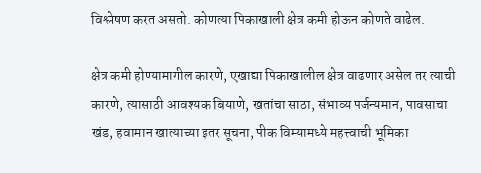विश्लेषण करत असतो. कोणत्या पिकाखाली क्षेत्र कमी होऊन कोणते वाढेल.

क्षेत्र कमी होण्यामागील कारणे, एखाद्या पिकाखालील क्षेत्र वाढणार असेल तर त्याची कारणे, त्यासाठी आवश्यक बियाणे, खतांचा साठा, संभाव्य पर्जन्यमान, पावसाचा खंड, हवामान खात्याच्या इतर सूचना, पीक विम्यामध्ये महत्त्वाची भूमिका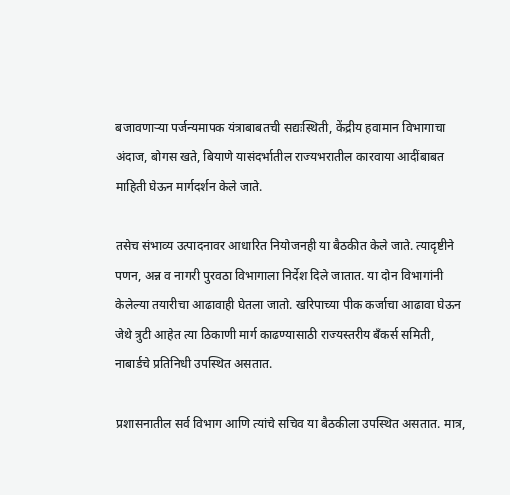बजावणाऱ्या पर्जन्यमापक यंत्राबाबतची सद्यःस्थिती, केंद्रीय हवामान विभागाचा अंदाज, बोगस खते, बियाणे यासंदर्भातील राज्यभरातील कारवाया आदींबाबत माहिती घेऊन मार्गदर्शन केले जाते.

तसेच संभाव्य उत्पादनावर आधारित नियोजनही या बैठकीत केले जाते. त्यादृष्टीने पणन, अन्न व नागरी पुरवठा विभागाला निर्देश दिले जातात. या दोन विभागांनी केलेल्या तयारीचा आढावाही घेतला जातो. खरिपाच्या पीक कर्जाचा आढावा घेऊन जेथे त्रुटी आहेत त्या ठिकाणी मार्ग काढण्यासाठी राज्यस्तरीय बँकर्स समिती, नाबार्डचे प्रतिनिधी उपस्थित असतात.

प्रशासनातील सर्व विभाग आणि त्यांचे सचिव या बैठकीला उपस्थित असतात. मात्र,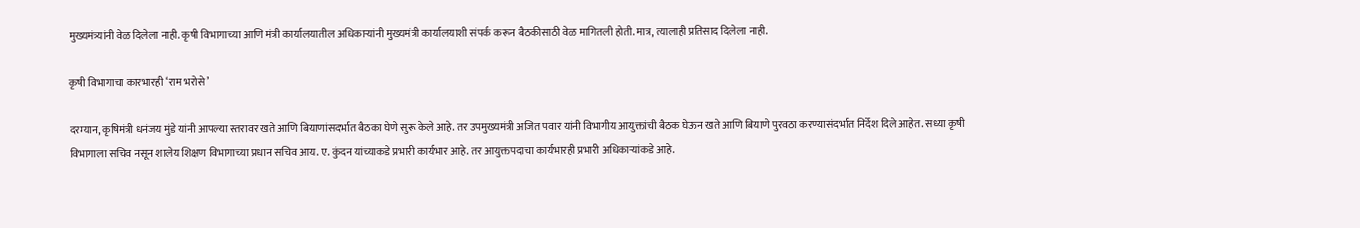मुख्यमंत्र्यांनी वेळ दिलेला नाही. कृषी विभागाच्या आणि मंत्री कार्यालयातील अधिकाऱ्यांनी मुख्यमंत्री कार्यालयाशी संपर्क करून बैठकीसाठी वेळ मागितली होती. मात्र, त्यालाही प्रतिसाद दिलेला नाही.

कृषी विभागाचा कारभारही ‘राम भरोसे’

दरम्यान, कृषिमंत्री धनंजय मुंडे यांनी आपल्या स्तरावर खते आणि बियाणांसदर्भात बैठका घेणे सुरू केले आहे. तर उपमुख्यमंत्री अजित पवार यांनी विभागीय आयुक्तांची बैठक घेऊन खते आणि बियाणे पुरवठा करण्यासंदर्भात निर्देश दिले आहेत. सध्या कृषी विभागाला सचिव नसून शालेय शिक्षण विभागाच्या प्रधान सचिव आय. ए. कुंदन यांच्याकडे प्रभारी कार्यभार आहे. तर आयुक्तपदाचा कार्यभारही प्रभारी अधिकाऱ्यांकडे आहे.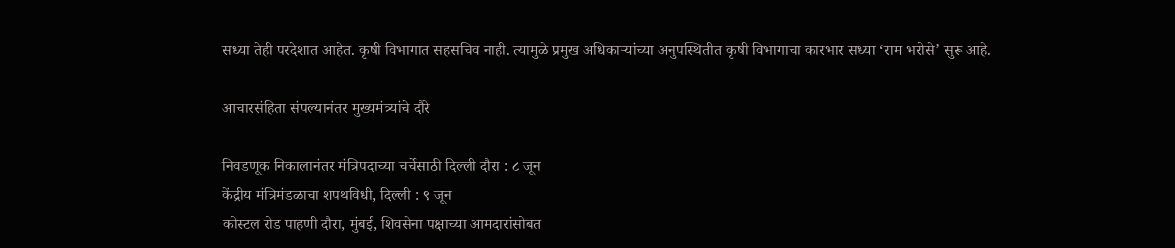सध्या तेही परदेशात आहेत. कृषी विभागात सहसचिव नाही. त्यामुळे प्रमुख अधिकाऱ्यांच्या अनुपस्थितीत कृषी विभागाचा कारभार सध्या ‘राम भरोसे’ सुरू आहे.

आचारसंहिता संपल्यानंतर मुख्यमंत्र्यांचे दौरे

निवडणूक निकालानंतर मंत्रिपदाच्या चर्चेसाठी दिल्ली दौरा : ८ जून
केंद्रीय मंत्रिमंडळाचा शपथविधी, दिल्ली : ९ जून
कोस्टल रोड पाहणी दौरा, मुंबई, शिवसेना पक्षाच्या आमदारांसोबत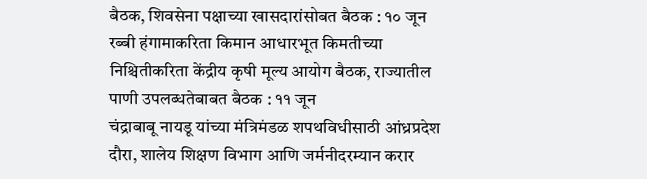बैठक, शिवसेना पक्षाच्या खासदारांसोबत बैठक : १० जून
रब्बी हंगामाकरिता किमान आधारभूत किमतीच्या निश्चितीकरिता केंद्रीय कृषी मूल्य आयोग बैठक, राज्यातील पाणी उपलब्धतेबाबत बैठक : ११ जून
चंद्राबाबू नायडू यांच्या मंत्रिमंडळ शपथविधीसाठी आंध्रप्रदेश दौरा, शालेय शिक्षण विभाग आणि जर्मनीदरम्यान करार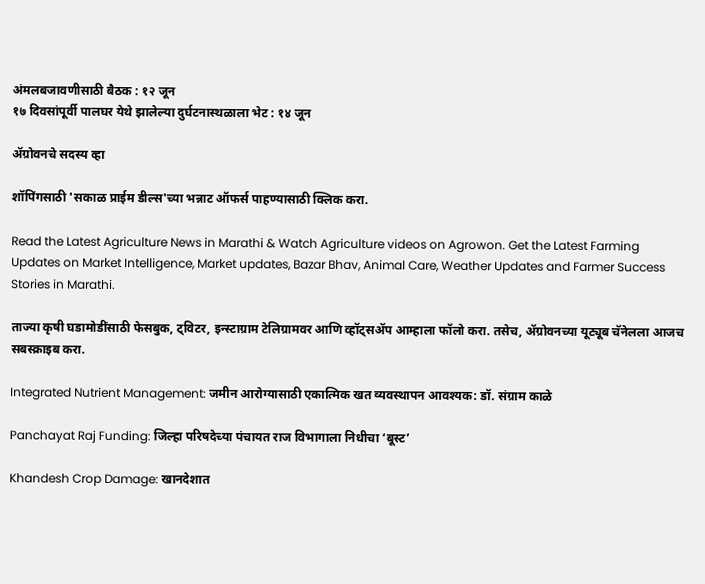अंमलबजावणीसाठी बैठक : १२ जून
१७ दिवसांपूर्वी पालघर येथे झालेल्या दुर्घटनास्थळाला भेट : १४ जून

ॲग्रोवनचे सदस्य व्हा

शॉपिंगसाठी 'सकाळ प्राईम डील्स'च्या भन्नाट ऑफर्स पाहण्यासाठी क्लिक करा.

Read the Latest Agriculture News in Marathi & Watch Agriculture videos on Agrowon. Get the Latest Farming Updates on Market Intelligence, Market updates, Bazar Bhav, Animal Care, Weather Updates and Farmer Success Stories in Marathi.

ताज्या कृषी घडामोडींसाठी फेसबुक, ट्विटर, इन्स्टाग्राम टेलिग्रामवर आणि व्हॉट्सॲप आम्हाला फॉलो करा. तसेच, ॲग्रोवनच्या यूट्यूब चॅनेलला आजच सबस्क्राइब करा.

Integrated Nutrient Management: जमीन आरोग्यासाठी एकात्मिक खत व्यवस्थापन आवश्यक: डॉ. संग्राम काळे

Panchayat Raj Funding: जिल्हा परिषदेच्या पंचायत राज विभागाला निधीचा ‘बूस्ट’

Khandesh Crop Damage: खानदेशात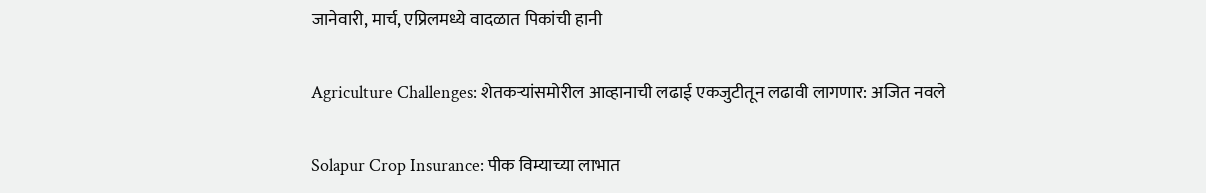जानेवारी, मार्च, एप्रिलमध्ये वादळात पिकांची हानी

Agriculture Challenges: शेतकऱ्यांसमोरील आव्हानाची लढाई एकजुटीतून लढावी लागणार: अजित नवले

Solapur Crop Insurance: पीक विम्याच्या लाभात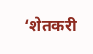‘शेतकरी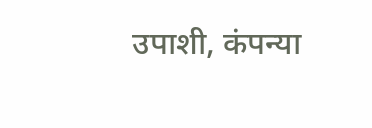उपाशी, कंपन्या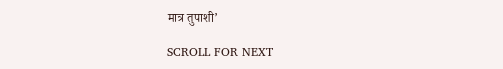मात्र तुपाशी’

SCROLL FOR NEXT